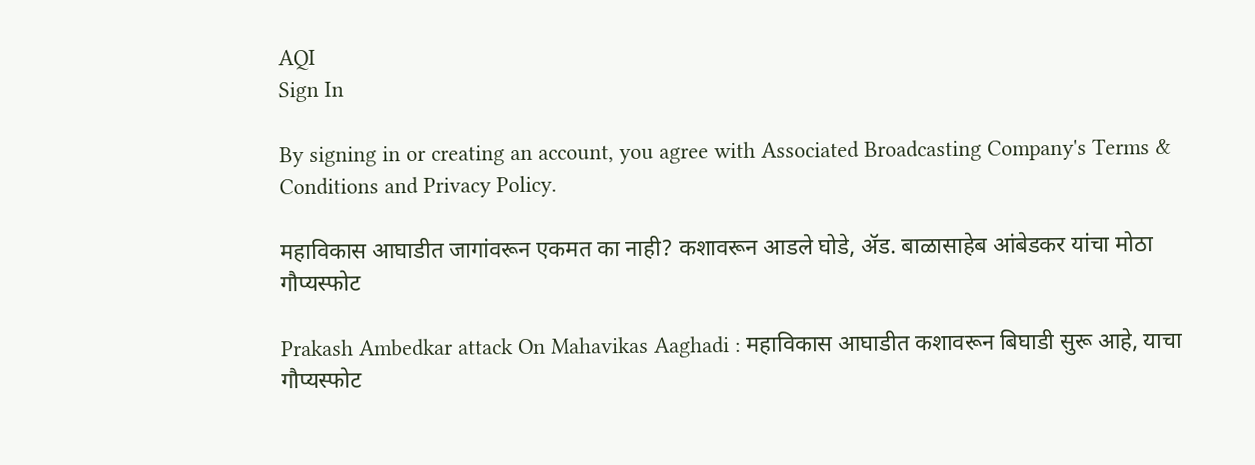AQI
Sign In

By signing in or creating an account, you agree with Associated Broadcasting Company's Terms & Conditions and Privacy Policy.

महाविकास आघाडीत जागांवरून एकमत का नाही? कशावरून आडले घोडे, ॲड. बाळासाहेब आंबेडकर यांचा मोठा गौप्यस्फोट

Prakash Ambedkar attack On Mahavikas Aaghadi : महाविकास आघाडीत कशावरून बिघाडी सुरू आहे, याचा गौप्यस्फोट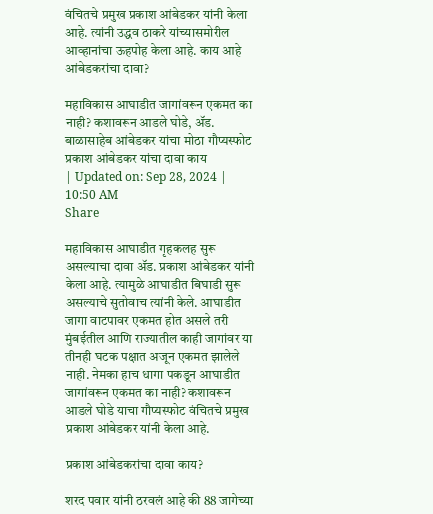वंचितचे प्रमुख प्रकाश आंबेडकर यांनी केला आहे. त्यांनी उद्धव ठाकरे यांच्यासमोरील आव्हानांचा ऊहपोह केला आहे. काय आहे आंबेडकरांचा दावा?

महाविकास आघाडीत जागांवरून एकमत का नाही? कशावरून आडले घोडे, ॲड. बाळासाहेब आंबेडकर यांचा मोठा गौप्यस्फोट
प्रकाश आंबेडकर यांचा दावा काय
| Updated on: Sep 28, 2024 | 10:50 AM
Share

महाविकास आघाडीत गृहकलह सुरू असल्याचा दावा ॲड. प्रकाश आंबेडकर यांनी केला आहे. त्यामुळे आघाडीत बिघाडी सुरू असल्याचे सुतोवाच त्यांनी केले. आघाडीत जागा वाटपावर एकमत होत असले तरी मुंबईतील आणि राज्यातील काही जागांवर या तीनही घटक पक्षात अजून एकमत झालेले नाही. नेमका हाच धागा पकडून आघाडीत जागांवरून एकमत का नाही? कशावरून आडले घोडे याचा गौप्यस्फोट वंचितचे प्रमुख प्रकाश आंबेडकर यांनी केला आहे.

प्रकाश आंबेडकरांचा दावा काय?

शरद पवार यांनी ठरवलं आहे की 88 जागेच्या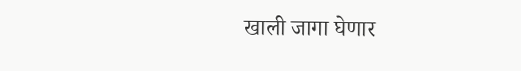खाली जागा घेणार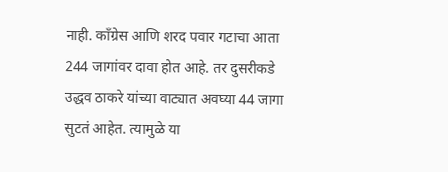नाही. काँग्रेस आणि शरद पवार गटाचा आता 244 जागांवर दावा होत आहे. तर दुसरीकडे उद्धव ठाकरे यांच्या वाट्यात अवघ्या 44 जागा सुटतं आहेत. त्यामुळे या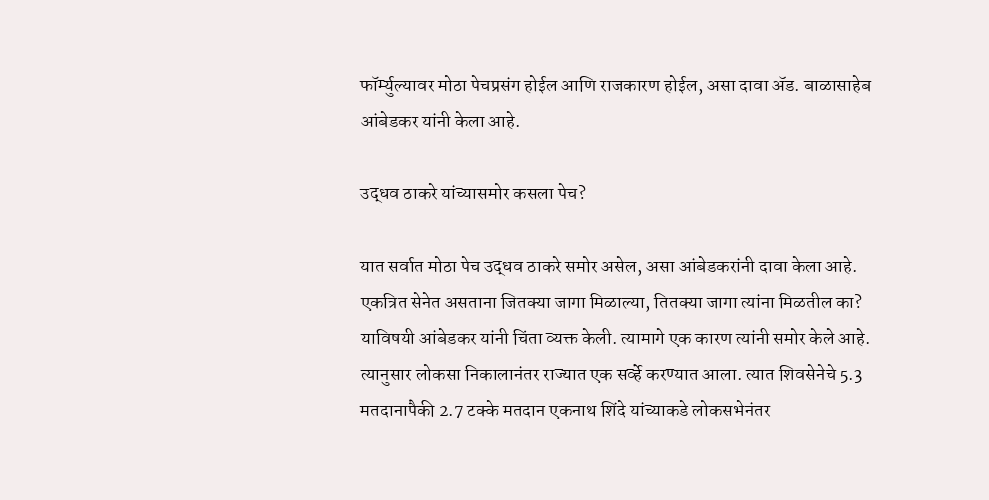फॉर्म्युल्यावर मोठा पेचप्रसंग होईल आणि राजकारण होईल, असा दावा ॲड. बाळासाहेब आंबेडकर यांनी केला आहे.

उद्धव ठाकरे यांच्यासमोर कसला पेच?

यात सर्वात मोठा पेच उद्धव ठाकरे समोर असेल, असा आंबेडकरांनी दावा केला आहे. एकत्रित सेनेत असताना जितक्या जागा मिळाल्या, तितक्या जागा त्यांना मिळतील का? याविषयी आंबेडकर यांनी चिंता व्यक्त केली. त्यामागे एक कारण त्यांनी समोर केले आहे. त्यानुसार लोकसा निकालानंतर राज्यात एक सर्व्हे करण्यात आला. त्यात शिवसेनेचे 5.3 मतदानापैकी 2.7 टक्के मतदान एकनाथ शिंदे यांच्याकडे लोकसभेनंतर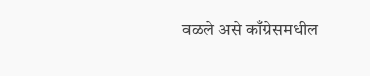वळले असे काँग्रेसमधील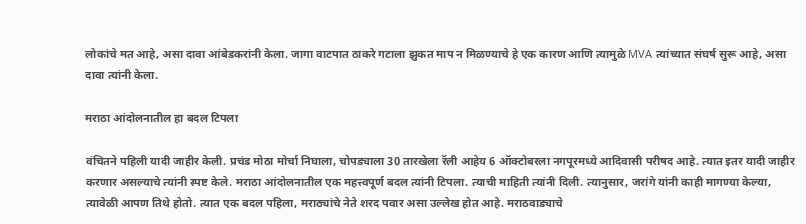लोकांचे मत आहे, असा दावा आंबेडकरांनी केला. जागा वाटपात ठाकरे गटाला झुकत माप न मिळण्याचे हे एक कारण आणि त्यामुळे MVA त्यांच्यात संघर्ष सुरू आहे, असा दावा त्यांनी केला.

मराठा आंदोलनातील हा बदल टिपला

वंचितने पहिली यादी जाहीर केली. प्रचंड मोठा मोर्चा निघाला, चोपड्याला 30 तारखेला रॅली आहेय 6 ऑक्टोबरला नगपूरमध्ये आदिवासी परीषद आहे. त्यात इतर यादी जाहीर करणार असल्याचे त्यांनी स्पष्ट केले. मराठा आंदोलनातील एक महत्त्वपूर्ण बदल त्यांनी टिपला. त्याची माहिती त्यांनी दिली. त्यानुसार, जरांगे यांनी काही मागण्या केल्या, त्यावेळी आपण तिथे होतो. त्यात एक बदल पहिला, मराठ्यांचे नेते शरद पवार असा उल्लेख होत आहे. मराठवाड्याचे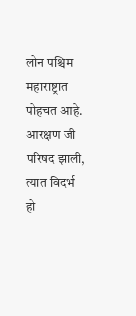लोन पश्चिम महाराष्ट्रात पोहचत आहे. आरक्षण जी परिषद झाली, त्यात विदर्भ हो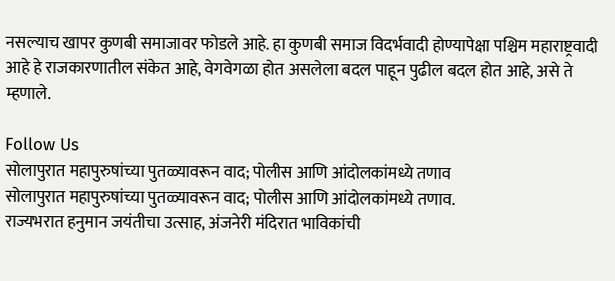नसल्याच खापर कुणबी समाजावर फोडले आहे. हा कुणबी समाज विदर्भवादी होण्यापेक्षा पश्चिम महाराष्ट्रवादी आहे हे राजकारणातील संकेत आहे, वेगवेगळा होत असलेला बदल पाहून पुढील बदल होत आहे, असे ते म्हणाले.

Follow Us
सोलापुरात महापुरुषांच्या पुतळ्यावरून वाद; पोलीस आणि आंदोलकांमध्ये तणाव
सोलापुरात महापुरुषांच्या पुतळ्यावरून वाद; पोलीस आणि आंदोलकांमध्ये तणाव.
राज्यभरात हनुमान जयंतीचा उत्साह, अंजनेरी मंदिरात भाविकांची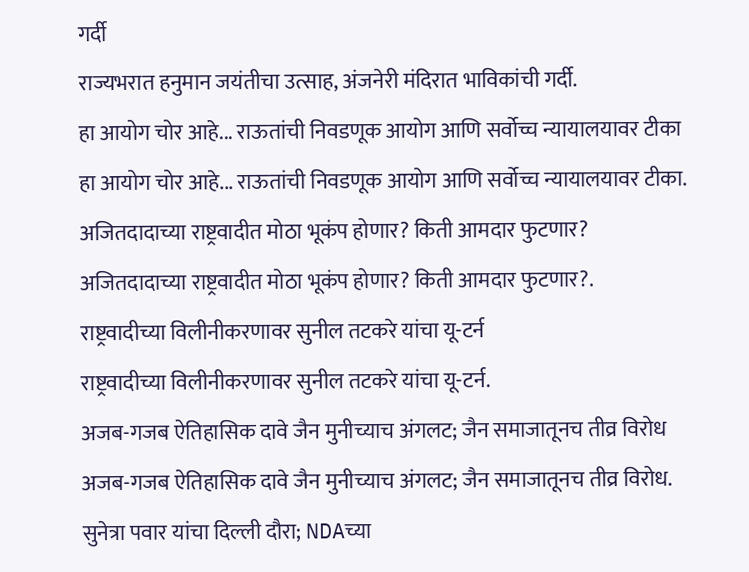गर्दी
राज्यभरात हनुमान जयंतीचा उत्साह, अंजनेरी मंदिरात भाविकांची गर्दी.
हा आयोग चोर आहे... राऊतांची निवडणूक आयोग आणि सर्वोच्च न्यायालयावर टीका
हा आयोग चोर आहे... राऊतांची निवडणूक आयोग आणि सर्वोच्च न्यायालयावर टीका.
अजितदादाच्या राष्ट्रवादीत मोठा भूकंप होणार? किती आमदार फुटणार?
अजितदादाच्या राष्ट्रवादीत मोठा भूकंप होणार? किती आमदार फुटणार?.
राष्ट्रवादीच्या विलीनीकरणावर सुनील तटकरे यांचा यू-टर्न
राष्ट्रवादीच्या विलीनीकरणावर सुनील तटकरे यांचा यू-टर्न.
अजब-गजब ऐतिहासिक दावे जैन मुनीच्याच अंगलट; जैन समाजातूनच तीव्र विरोध
अजब-गजब ऐतिहासिक दावे जैन मुनीच्याच अंगलट; जैन समाजातूनच तीव्र विरोध.
सुनेत्रा पवार यांचा दिल्ली दौरा; NDAच्या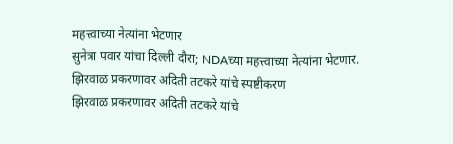महत्त्वाच्या नेत्यांना भेटणार
सुनेत्रा पवार यांचा दिल्ली दौरा; NDAच्या महत्त्वाच्या नेत्यांना भेटणार.
झिरवाळ प्रकरणावर अदिती तटकरे यांचे स्पष्टीकरण
झिरवाळ प्रकरणावर अदिती तटकरे यांचे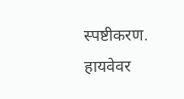स्पष्टीकरण.
हायवेवर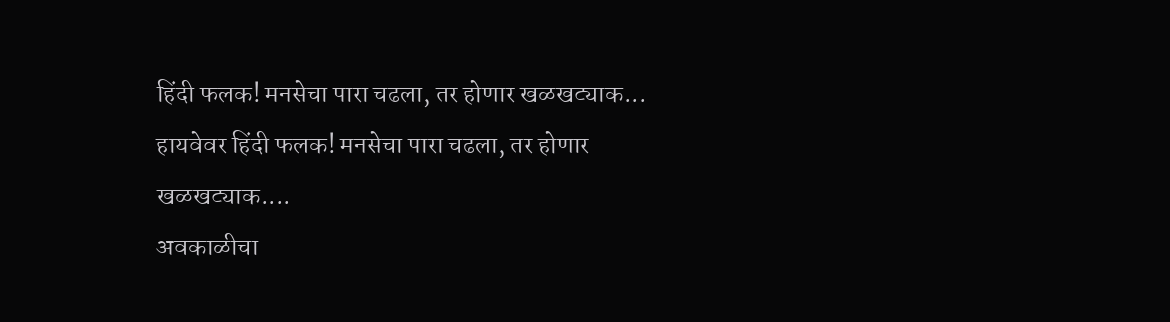हिंदी फलक! मनसेचा पारा चढला, तर होणार खळखट्याक...
हायवेवर हिंदी फलक! मनसेचा पारा चढला, तर होणार खळखट्याक....
अवकाळीचा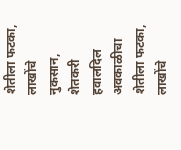शेतीला फटका, लाखोंचे नुकसान, शेतकरी हवालदिल
अवकाळीचा शेतीला फटका, लाखोंचे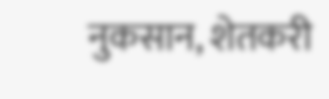नुकसान, शेतकरी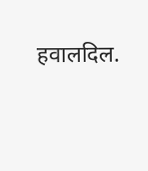हवालदिल.